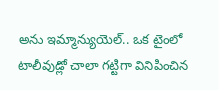అను ఇమ్మాన్యుయెల్.. ఒక టైంలో టాలీవుడ్లో చాలా గట్టిగా వినిపించిన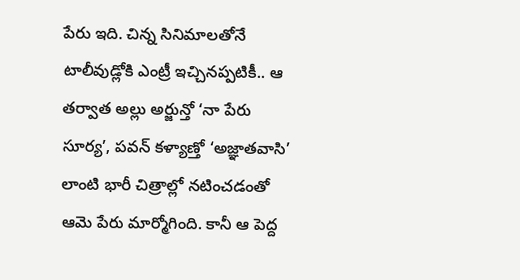పేరు ఇది. చిన్న సినిమాలతోనే టాలీవుడ్లోకి ఎంట్రీ ఇచ్చినప్పటికీ.. ఆ తర్వాత అల్లు అర్జున్తో ‘నా పేరు సూర్య’, పవన్ కళ్యాణ్తో ‘అజ్ఞాతవాసి’ లాంటి భారీ చిత్రాల్లో నటించడంతో ఆమె పేరు మార్మోగింది. కానీ ఆ పెద్ద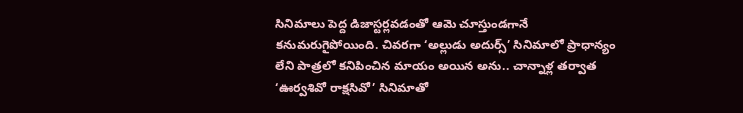సినిమాలు పెద్ద డిజాస్టర్లవడంతో ఆమె చూస్తుండగానే కనుమరుగైపోయింది. చివరగా ‘అల్లుడు అదుర్స్’ సినిమాలో ప్రాధాన్యం లేని పాత్రలో కనిపించిన మాయం అయిన అను.. చాన్నాళ్ల తర్వాత ‘ఊర్వశివో రాక్షసివో’ సినిమాతో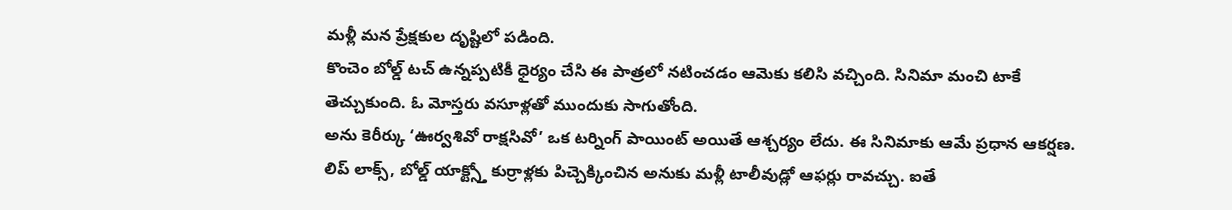మళ్లీ మన ప్రేక్షకుల దృష్టిలో పడింది.
కొంచెం బోల్డ్ టచ్ ఉన్నప్పటికీ ధైర్యం చేసి ఈ పాత్రలో నటించడం ఆమెకు కలిసి వచ్చింది. సినిమా మంచి టాకే తెచ్చుకుంది. ఓ మోస్తరు వసూళ్లతో ముందుకు సాగుతోంది.
అను కెరీర్కు ‘ఊర్వశివో రాక్షసివో’ ఒక టర్నింగ్ పాయింట్ అయితే ఆశ్చర్యం లేదు. ఈ సినిమాకు ఆమే ప్రధాన ఆకర్షణ. లిప్ లాక్స్, బోల్డ్ యాక్ట్స్తో కుర్రాళ్లకు పిచ్చెక్కించిన అనుకు మళ్లీ టాలీవుడ్లో ఆఫర్లు రావచ్చు. ఐతే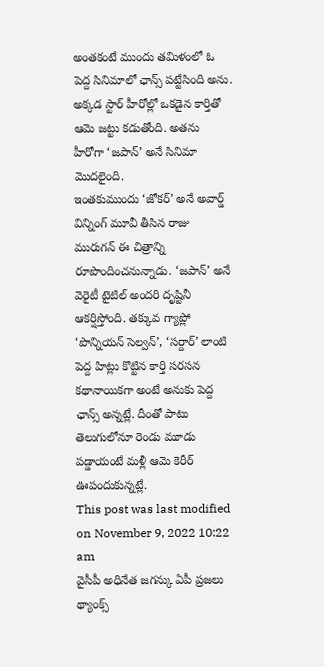అంతకంటే ముందు తమిళంలో ఓ పెద్ద సినిమాలో ఛాన్స్ పట్టేసింది అను. అక్కడ స్టార్ హీరోల్లో ఒకడైన కార్తితో ఆమె జట్టు కడుతోంది. అతను హీరోగా ‘జపాన్’ అనే సినిమా మొదలైంది.
ఇంతకుముందు ‘జోకర్’ అనే అవార్డ్ విన్నింగ్ మూవీ తీసిన రాజు మురుగన్ ఈ చిత్రాన్ని రూపొందించనున్నాడు. ‘జపాన్’ అనే వెరైటీ టైటిల్ అందరి దృష్టినీ ఆకర్షిస్తోంది. తక్కువ గ్యాప్లో ‘పొన్నియన్ సెల్వన్’, ‘సర్దార్’ లాంటి పెద్ద హిట్లు కొట్టిన కార్తి సరసన కథానాయికగా అంటే అనుకు పెద్ద ఛాన్స్ అన్నట్లే. దీంతో పాటు తెలుగులోనూ రెండు మూడు పడ్డాయంటే మళ్లీ ఆమె కెరీర్ ఊపందుకున్నట్లే.
This post was last modified on November 9, 2022 10:22 am
వైసీపీ అధినేత జగన్కు ఏపీ ప్రజలు థ్యాంక్స్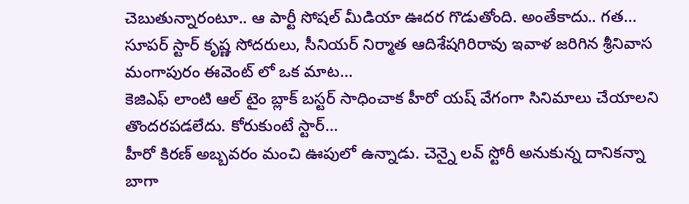చెబుతున్నారంటూ.. ఆ పార్టీ సోషల్ మీడియా ఊదర గొడుతోంది. అంతేకాదు.. గత…
సూపర్ స్టార్ కృష్ణ సోదరులు, సీనియర్ నిర్మాత ఆదిశేషగిరిరావు ఇవాళ జరిగిన శ్రీనివాస మంగాపురం ఈవెంట్ లో ఒక మాట…
కెజిఎఫ్ లాంటి ఆల్ టైం బ్లాక్ బస్టర్ సాధించాక హీరో యష్ వేగంగా సినిమాలు చేయాలని తొందరపడలేదు. కోరుకుంటే స్టార్…
హీరో కిరణ్ అబ్బవరం మంచి ఊపులో ఉన్నాడు. చెన్నై లవ్ స్టోరీ అనుకున్న దానికన్నా బాగా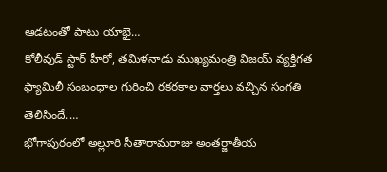ఆడటంతో పాటు యాభై…
కోలీవుడ్ స్టార్ హీరో, తమిళనాడు ముఖ్యమంత్రి విజయ్ వ్యక్తిగత ఫ్యామిలీ సంబంధాల గురించి రకరకాల వార్తలు వచ్చిన సంగతి తెలిసిందే.…
భోగాపురంలో అల్లూరి సీతారామరాజు అంతర్జాతీయ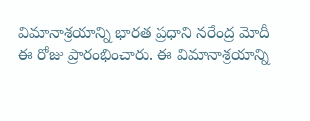విమానాశ్రయాన్ని భారత ప్రధాని నరేంద్ర మోదీ ఈ రోజు ప్రారంభించారు. ఈ విమానాశ్రయాన్ని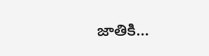జాతికి…